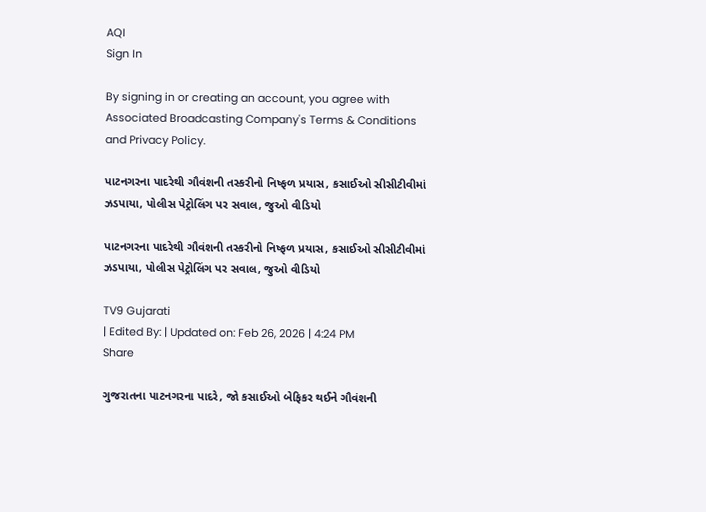AQI
Sign In

By signing in or creating an account, you agree with Associated Broadcasting Company's Terms & Conditions and Privacy Policy.

પાટનગરના પાદરેથી ગૌવંશની તસ્કરીનો નિષ્ફળ પ્રયાસ, કસાઈઓ સીસીટીવીમાં ઝડપાયા, પોલીસ પેટ્રોલિંગ પર સવાલ, જુઓ વીડિયો

પાટનગરના પાદરેથી ગૌવંશની તસ્કરીનો નિષ્ફળ પ્રયાસ, કસાઈઓ સીસીટીવીમાં ઝડપાયા, પોલીસ પેટ્રોલિંગ પર સવાલ, જુઓ વીડિયો

TV9 Gujarati
| Edited By: | Updated on: Feb 26, 2026 | 4:24 PM
Share

ગુજરાતના પાટનગરના પાદરે, જો કસાઈઓ બેફિકર થઈને ગૌવંશની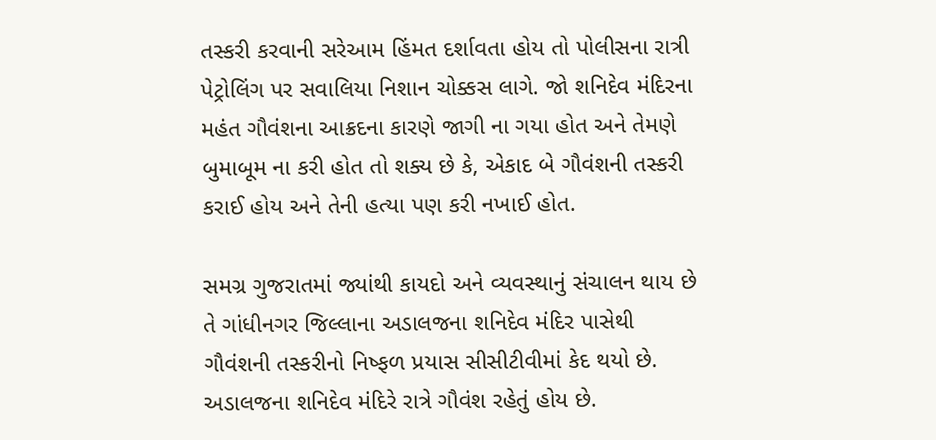તસ્કરી કરવાની સરેઆમ હિંમત દર્શાવતા હોય તો પોલીસના રાત્રી પેટ્રોલિંગ પર સવાલિયા નિશાન ચોક્કસ લાગે. જો શનિદેવ મંદિરના મહંત ગૌવંશના આક્રદના કારણે જાગી ના ગયા હોત અને તેમણે બુમાબૂમ ના કરી હોત તો શક્ય છે કે, એકાદ બે ગૌવંશની તસ્કરી કરાઈ હોય અને તેની હત્યા પણ કરી નખાઈ હોત.

સમગ્ર ગુજરાતમાં જ્યાંથી કાયદો અને વ્યવસ્થાનું સંચાલન થાય છે તે ગાંધીનગર જિલ્લાના અડાલજના શનિદેવ મંદિર પાસેથી ગૌવંશની તસ્કરીનો નિષ્ફળ પ્રયાસ સીસીટીવીમાં કેદ થયો છે. અડાલજના શનિદેવ મંદિરે રાત્રે ગૌવંશ રહેતું હોય છે.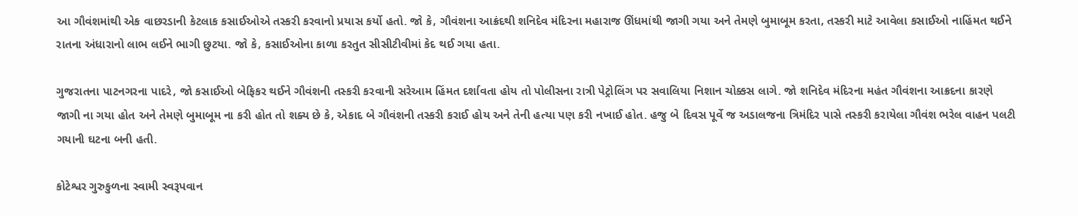આ ગૌવંશમાંથી એક વાછરડાની કેટલાક કસાઈઓએ તસ્કરી કરવાનો પ્રયાસ કર્યો હતો. જો કે, ગૌવંશના આક્રંદથી શનિદેવ મંદિરના મહારાજ ઊંધમાંથી જાગી ગયા અને તેમણે બુમાબૂમ કરતા, તસ્કરી માટે આવેલા કસાઈઓ નાહિંમત થઈને રાતના અંધારાનો લાભ લઈને ભાગી છુટયા. જો કે, કસાઈઓના કાળા કરતુત સીસીટીવીમાં કેદ થઈ ગયા હતા.

ગુજરાતના પાટનગરના પાદરે, જો કસાઈઓ બેફિકર થઈને ગૌવંશની તસ્કરી કરવાની સરેઆમ હિંમત દર્શાવતા હોય તો પોલીસના રાત્રી પેટ્રોલિંગ પર સવાલિયા નિશાન ચોક્કસ લાગે. જો શનિદેવ મંદિરના મહંત ગૌવંશના આક્રદના કારણે જાગી ના ગયા હોત અને તેમણે બુમાબૂમ ના કરી હોત તો શક્ય છે કે, એકાદ બે ગૌવંશની તસ્કરી કરાઈ હોય અને તેની હત્યા પણ કરી નખાઈ હોત. હજુ બે દિવસ પૂર્વે જ અડાલજના ત્રિમંદિર પાસે તસ્કરી કરાયેલા ગૌવંશ ભરેલ વાહન પલટી ગયાની ઘટના બની હતી.

કોટેશ્વર ગુરુકુળના સ્વામી સ્વરૂપવાન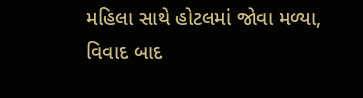મહિલા સાથે હોટલમાં જોવા મળ્યા, વિવાદ બાદ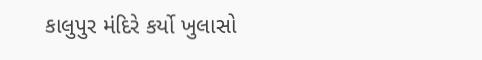કાલુપુર મંદિરે કર્યો ખુલાસો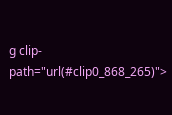g clip-path="url(#clip0_868_265)">